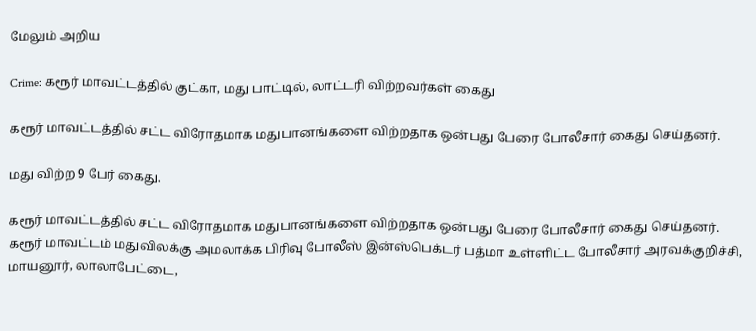மேலும் அறிய

Crime: கரூர் மாவட்டத்தில் குட்கா, மது பாட்டில், லாட்டரி விற்றவர்கள் கைது

கரூர் மாவட்டத்தில் சட்ட விரோதமாக மதுபானங்களை விற்றதாக ஒன்பது பேரை போலீசார் கைது செய்தனர்.

மது விற்ற 9 பேர் கைது.

கரூர் மாவட்டத்தில் சட்ட விரோதமாக மதுபானங்களை விற்றதாக ஒன்பது பேரை போலீசார் கைது செய்தனர். கரூர் மாவட்டம் மதுவிலக்கு அமலாக்க பிரிவு போலீஸ் இன்ஸ்பெக்டர் பத்மா உள்ளிட்ட போலீசார் அரவக்குறிச்சி, மாயனூர், லாலாபேட்டை,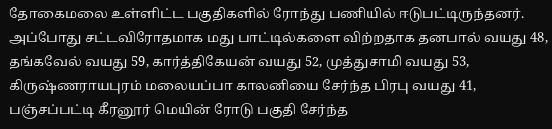தோகைமலை உள்ளிட்ட பகுதிகளில் ரோந்து பணியில் ஈடுபட்டிருந்தனர். அப்போது சட்டவிரோதமாக மது பாட்டில்களை விற்றதாக தனபால் வயது 48, தங்கவேல் வயது 59, கார்த்திகேயன் வயது 52, முத்துசாமி வயது 53, கிருஷ்ணராயபுரம் மலையப்பா காலனியை சேர்ந்த பிரபு வயது 41, பஞ்சப்பட்டி கீரனூர் மெயின் ரோடு பகுதி சேர்ந்த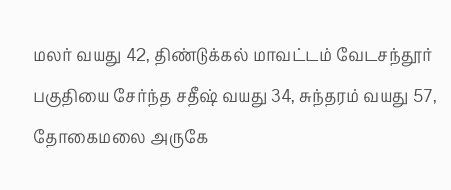மலர் வயது 42, திண்டுக்கல் மாவட்டம் வேடசந்தூர் பகுதியை சேர்ந்த சதீஷ் வயது 34, சுந்தரம் வயது 57, தோகைமலை அருகே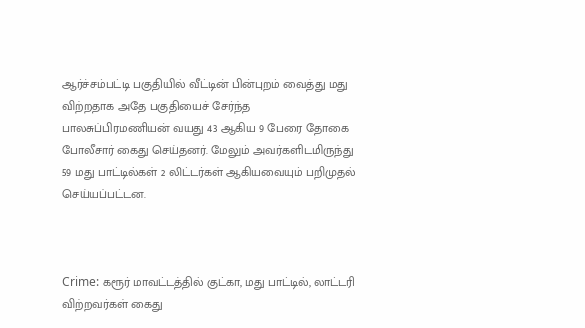ஆர்ச்சம்பட்டி பகுதியில் வீட்டின் பின்புறம் வைத்து மது விற்றதாக அதே பகுதியைச் சேர்ந்த பாலசுப்பிரமணியன் வயது 43 ஆகிய 9 பேரை தோகை போலீசார் கைது செய்தனர். மேலும் அவர்களிடமிருந்து 59 மது பாட்டில்கள் 2 லிட்டர்கள் ஆகியவையும் பறிமுதல் செய்யப்பட்டன.



Crime: கரூர் மாவட்டத்தில் குட்கா, மது பாட்டில், லாட்டரி விற்றவர்கள் கைது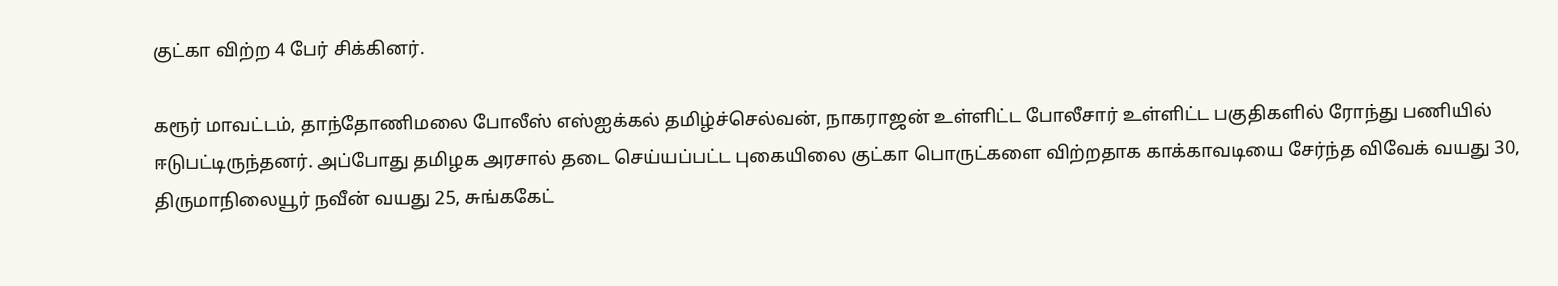குட்கா விற்ற 4 பேர் சிக்கினர்.

கரூர் மாவட்டம், தாந்தோணிமலை போலீஸ் எஸ்ஐக்கல் தமிழ்ச்செல்வன், நாகராஜன் உள்ளிட்ட போலீசார் உள்ளிட்ட பகுதிகளில் ரோந்து பணியில் ஈடுபட்டிருந்தனர். அப்போது தமிழக அரசால் தடை செய்யப்பட்ட புகையிலை குட்கா பொருட்களை விற்றதாக காக்காவடியை சேர்ந்த விவேக் வயது 30, திருமாநிலையூர் நவீன் வயது 25, சுங்ககேட்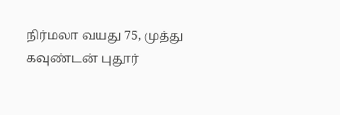நிர்மலா வயது 75, முத்து கவுண்டன் புதூர்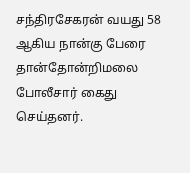சந்திரசேகரன் வயது 58 ஆகிய நான்கு பேரை தான்தோன்றிமலை போலீசார் கைது செய்தனர்.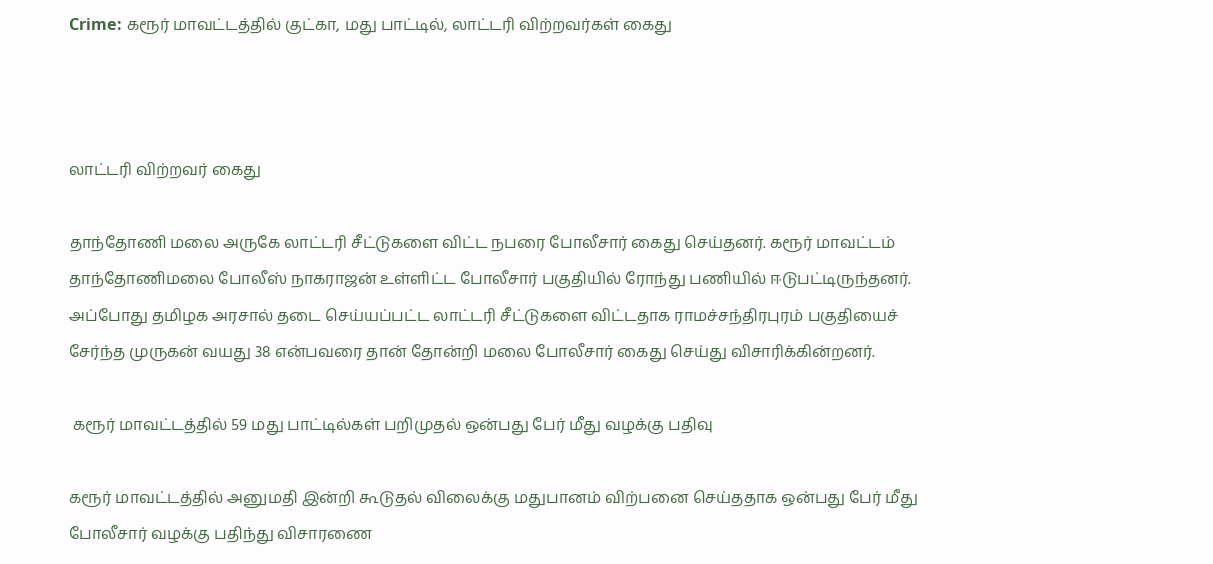Crime: கரூர் மாவட்டத்தில் குட்கா, மது பாட்டில், லாட்டரி விற்றவர்கள் கைது



லாட்டரி விற்றவர் கைது

தாந்தோணி மலை அருகே லாட்டரி சீட்டுகளை விட்ட நபரை போலீசார் கைது செய்தனர். கரூர் மாவட்டம் தாந்தோணிமலை போலீஸ் நாகராஜன் உள்ளிட்ட போலீசார் பகுதியில் ரோந்து பணியில் ஈடுபட்டிருந்தனர். அப்போது தமிழக அரசால் தடை செய்யப்பட்ட லாட்டரி சீட்டுகளை விட்டதாக ராமச்சந்திரபுரம் பகுதியைச் சேர்ந்த முருகன் வயது 38 என்பவரை தான் தோன்றி மலை போலீசார் கைது செய்து விசாரிக்கின்றனர்.

 கரூர் மாவட்டத்தில் 59 மது பாட்டில்கள் பறிமுதல் ஒன்பது பேர் மீது வழக்கு பதிவு

கரூர் மாவட்டத்தில் அனுமதி இன்றி கூடுதல் விலைக்கு மதுபானம் விற்பனை செய்ததாக ஒன்பது பேர் மீது போலீசார் வழக்கு பதிந்து விசாரணை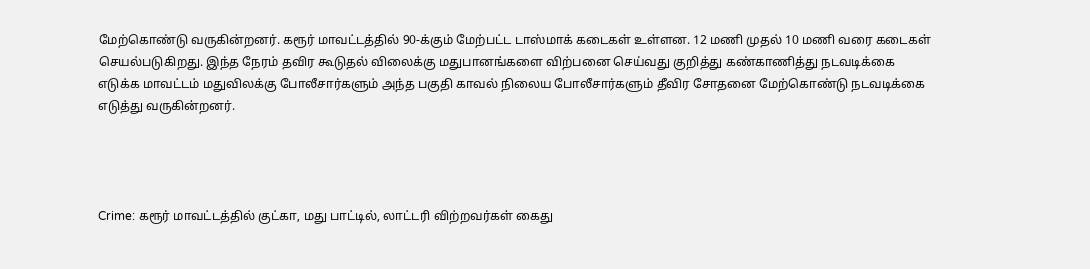மேற்கொண்டு வருகின்றனர். கரூர் மாவட்டத்தில் 90-க்கும் மேற்பட்ட டாஸ்மாக் கடைகள் உள்ளன. 12 மணி முதல் 10 மணி வரை கடைகள் செயல்படுகிறது. இந்த நேரம் தவிர கூடுதல் விலைக்கு மதுபானங்களை விற்பனை செய்வது குறித்து கண்காணித்து நடவடிக்கை எடுக்க மாவட்டம் மதுவிலக்கு போலீசார்களும் அந்த பகுதி காவல் நிலைய போலீசார்களும் தீவிர சோதனை மேற்கொண்டு நடவடிக்கை எடுத்து வருகின்றனர்.




Crime: கரூர் மாவட்டத்தில் குட்கா, மது பாட்டில், லாட்டரி விற்றவர்கள் கைது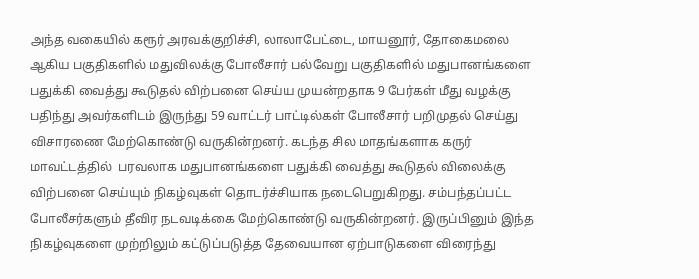அந்த வகையில் கரூர் அரவக்குறிச்சி, லாலாபேட்டை, மாயனூர், தோகைமலை ஆகிய பகுதிகளில் மதுவிலக்கு போலீசார் பல்வேறு பகுதிகளில் மதுபானங்களை பதுக்கி வைத்து கூடுதல் விற்பனை செய்ய முயன்றதாக 9 பேர்கள் மீது வழக்கு பதிந்து அவர்களிடம் இருந்து 59 வாட்டர் பாட்டில்கள் போலீசார் பறிமுதல் செய்து விசாரணை மேற்கொண்டு வருகின்றனர். கடந்த சில மாதங்களாக கருர் மாவட்டத்தில்  பரவலாக மதுபானங்களை பதுக்கி வைத்து கூடுதல் விலைக்கு விற்பனை செய்யும் நிகழ்வுகள் தொடர்ச்சியாக நடைபெறுகிறது. சம்பந்தப்பட்ட போலீசர்களும் தீவிர நடவடிக்கை மேற்கொண்டு வருகின்றனர். இருப்பினும் இந்த நிகழ்வுகளை முற்றிலும் கட்டுப்படுத்த தேவையான ஏற்பாடுகளை விரைந்து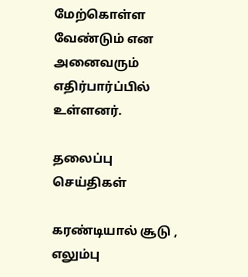மேற்கொள்ள வேண்டும் என அனைவரும் எதிர்பார்ப்பில் உள்ளனர்.

தலைப்பு செய்திகள்

கரண்டியால் சூடு , எலும்பு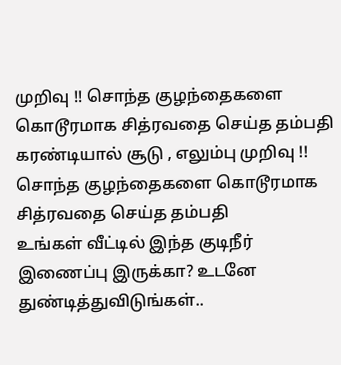முறிவு !! சொந்த குழந்தைகளை கொடூரமாக சித்ரவதை செய்த தம்பதி
கரண்டியால் சூடு , எலும்பு முறிவு !! சொந்த குழந்தைகளை கொடூரமாக சித்ரவதை செய்த தம்பதி
உங்கள் வீட்டில் இந்த குடிநீர் இணைப்பு இருக்கா? உடனே துண்டித்துவிடுங்கள்..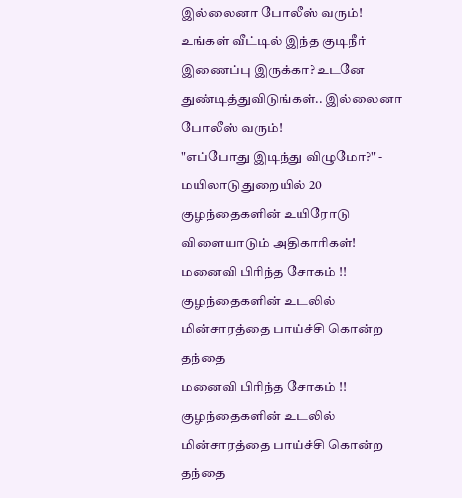இல்லைனா போலீஸ் வரும்!
உங்கள் வீட்டில் இந்த குடிநீர் இணைப்பு இருக்கா? உடனே துண்டித்துவிடுங்கள்.. இல்லைனா போலீஸ் வரும்!
"எப்போது இடிந்து விழுமோ?" - மயிலாடுதுறையில் 20 குழந்தைகளின் உயிரோடு விளையாடும் அதிகாரிகள்!
மனைவி பிரிந்த சோகம் !! குழந்தைகளின் உடலில் மின்சாரத்தை பாய்ச்சி கொன்ற தந்தை
மனைவி பிரிந்த சோகம் !! குழந்தைகளின் உடலில் மின்சாரத்தை பாய்ச்சி கொன்ற தந்தை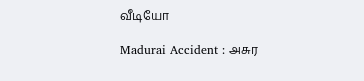வீடியோ

Madurai Accident : அசுர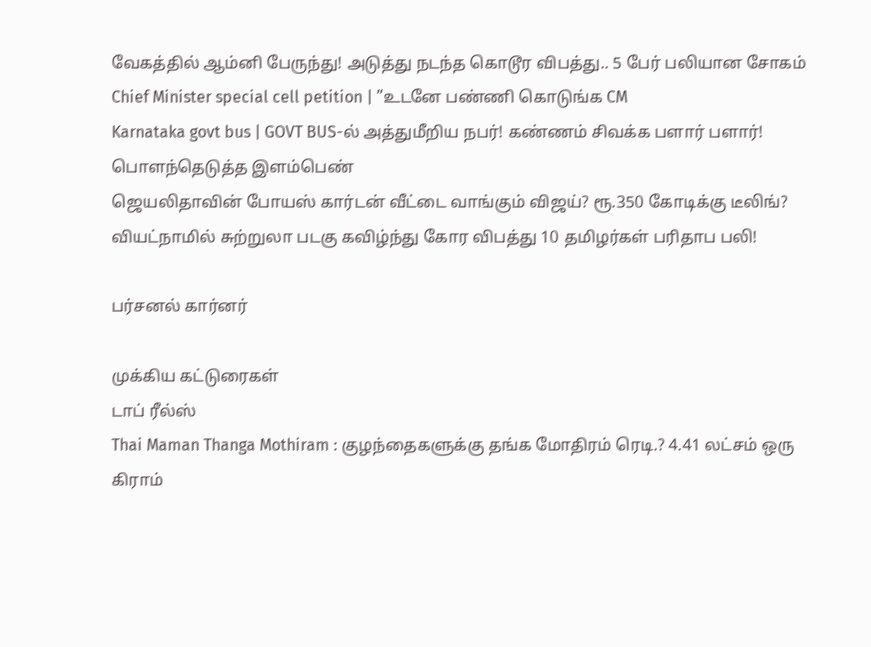வேகத்தில் ஆம்னி பேருந்து! அடுத்து நடந்த கொடூர விபத்து.. 5 பேர் பலியான சோகம்
Chief Minister special cell petition | ”உடனே பண்ணி கொடுங்க CM
Karnataka govt bus | GOVT BUS-ல் அத்துமீறிய நபர்! கண்ணம் சிவக்க பளார் பளார்! பொளந்தெடுத்த இளம்பெண்
ஜெயலிதாவின் போயஸ் கார்டன் வீட்டை வாங்கும் விஜய்? ரூ.350 கோடிக்கு டீலிங்?
வியட்நாமில் சுற்றுலா படகு கவிழ்ந்து கோர விபத்து 10 தமிழர்கள் பரிதாப பலி!

பர்சனல் கார்னர்

முக்கிய கட்டுரைகள்
டாப் ரீல்ஸ்
Thai Maman Thanga Mothiram : குழந்தைகளுக்கு தங்க மோதிரம் ரெடி.? 4.41 லட்சம் ஒரு கிராம்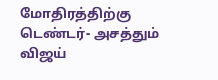மோதிரத்திற்கு டெண்டர்- அசத்தும் விஜய்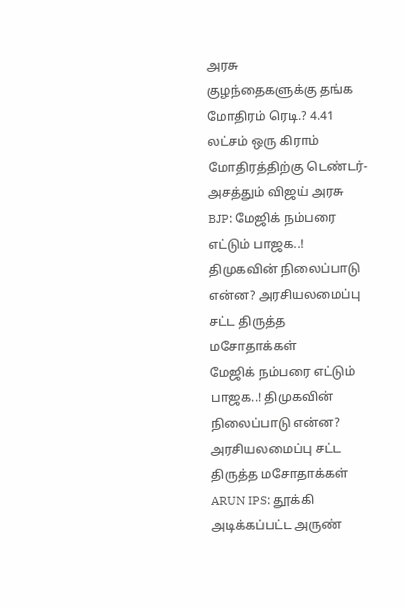அரசு
குழந்தைகளுக்கு தங்க மோதிரம் ரெடி.? 4.41 லட்சம் ஒரு கிராம் மோதிரத்திற்கு டெண்டர்- அசத்தும் விஜய் அரசு
BJP: மேஜிக் நம்பரை எட்டும் பாஜக..! திமுகவின் நிலைப்பாடு என்ன? அரசியலமைப்பு சட்ட திருத்த மசோதாக்கள்
மேஜிக் நம்பரை எட்டும் பாஜக..! திமுகவின் நிலைப்பாடு என்ன? அரசியலமைப்பு சட்ட திருத்த மசோதாக்கள்
ARUN IPS: தூக்கி அடிக்கப்பட்ட அருண்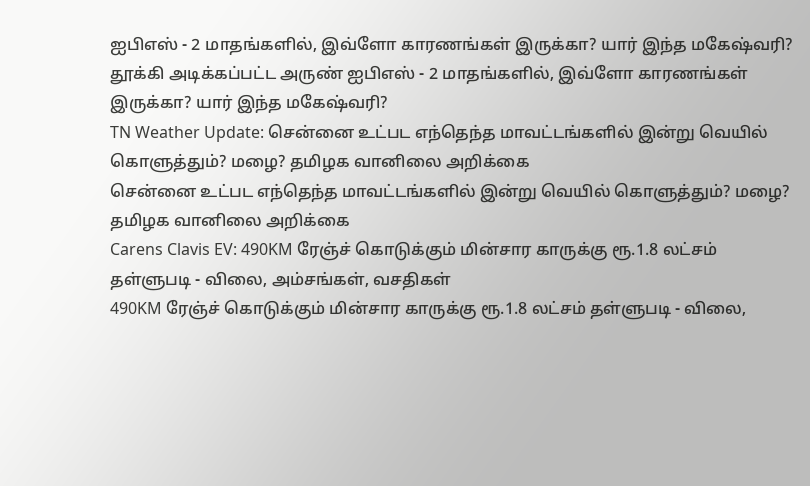ஐபிஎஸ் - 2 மாதங்களில், இவ்ளோ காரணங்கள் இருக்கா? யார் இந்த மகேஷ்வரி?
தூக்கி அடிக்கப்பட்ட அருண் ஐபிஎஸ் - 2 மாதங்களில், இவ்ளோ காரணங்கள் இருக்கா? யார் இந்த மகேஷ்வரி?
TN Weather Update: சென்னை உட்பட எந்தெந்த மாவட்டங்களில் இன்று வெயில் கொளுத்தும்? மழை? தமிழக வானிலை அறிக்கை
சென்னை உட்பட எந்தெந்த மாவட்டங்களில் இன்று வெயில் கொளுத்தும்? மழை? தமிழக வானிலை அறிக்கை
Carens Clavis EV: 490KM ரேஞ்ச் கொடுக்கும் மின்சார காருக்கு ரூ.1.8 லட்சம் தள்ளுபடி - விலை, அம்சங்கள், வசதிகள்
490KM ரேஞ்ச் கொடுக்கும் மின்சார காருக்கு ரூ.1.8 லட்சம் தள்ளுபடி - விலை,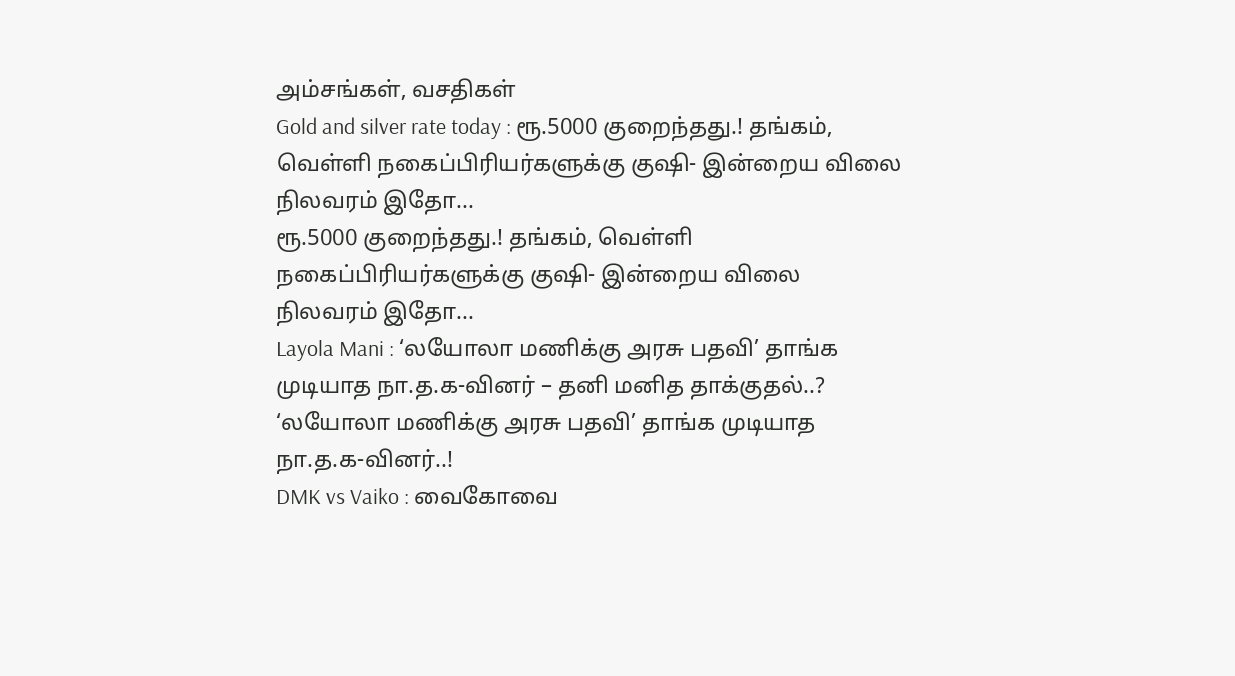அம்சங்கள், வசதிகள்
Gold and silver rate today : ரூ.5000 குறைந்தது.! தங்கம், வெள்ளி நகைப்பிரியர்களுக்கு குஷி- இன்றைய விலை நிலவரம் இதோ...
ரூ.5000 குறைந்தது.! தங்கம், வெள்ளி நகைப்பிரியர்களுக்கு குஷி- இன்றைய விலை நிலவரம் இதோ...
Layola Mani : ‘லயோலா மணிக்கு அரசு பதவி’ தாங்க முடியாத நா.த.க-வினர் – தனி மனித தாக்குதல்..?
‘லயோலா மணிக்கு அரசு பதவி’ தாங்க முடியாத நா.த.க-வினர்..!
DMK vs Vaiko : வைகோவை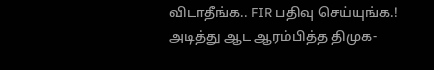விடாதீங்க.. FIR பதிவு செய்யுங்க.! அடித்து ஆட ஆரம்பித்த திமுக-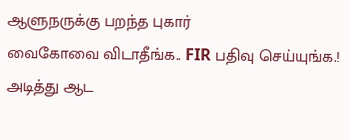ஆளுநருக்கு பறந்த புகார்
வைகோவை விடாதீங்க.. FIR பதிவு செய்யுங்க.! அடித்து ஆட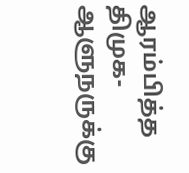ஆரம்பித்த திமுக- ஆளுநருக்கு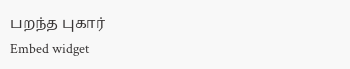பறந்த புகார்
Embed widget